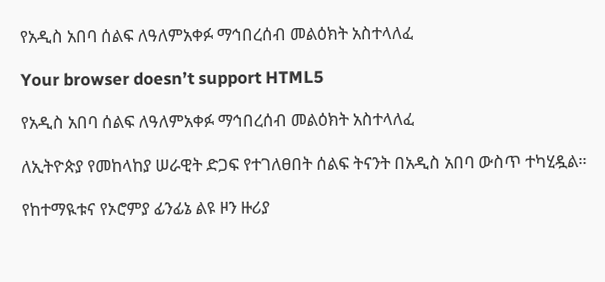የአዲስ አበባ ሰልፍ ለዓለምአቀፉ ማኅበረሰብ መልዕክት አስተላለፈ

Your browser doesn’t support HTML5

የአዲስ አበባ ሰልፍ ለዓለምአቀፉ ማኅበረሰብ መልዕክት አስተላለፈ

ለኢትዮጵያ የመከላከያ ሠራዊት ድጋፍ የተገለፀበት ሰልፍ ትናንት በአዲስ አበባ ውስጥ ተካሂዷል።

የከተማዪቱና የኦሮምያ ፊንፊኔ ልዩ ዞን ዙሪያ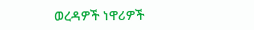ወረዳዎች ነዋሪዎች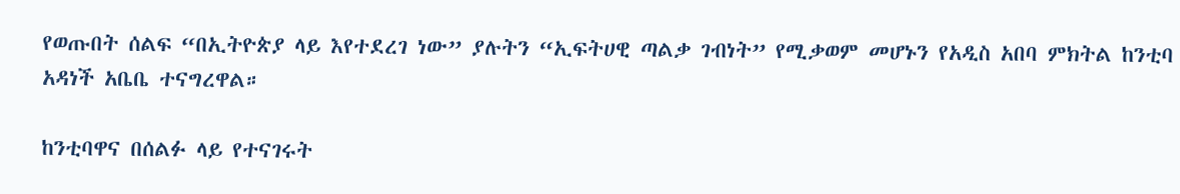የወጡበት ሰልፍ “በኢትዮጵያ ላይ እየተደረገ ነው” ያሉትን “ኢፍትሀዊ ጣልቃ ገብነት” የሚቃወም መሆኑን የአዲስ አበባ ምክትል ከንቲባ አዳነች አቤቤ ተናግረዋል።

ከንቲባዋና በሰልፉ ላይ የተናገሩት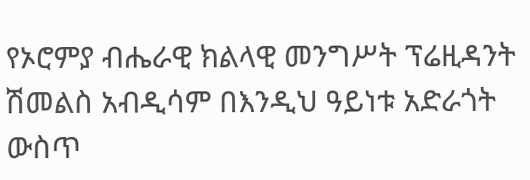የኦሮምያ ብሔራዊ ክልላዊ መንግሥት ፕሬዚዳንት ሽመልስ አብዲሳም በእንዲህ ዓይነቱ አድራጎት ውስጥ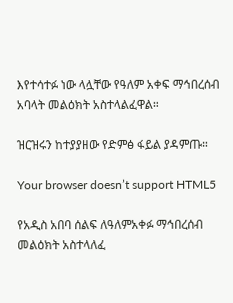እየተሳተፉ ነው ላሏቸው የዓለም አቀፍ ማኅበረሰብ አባላት መልዕክት አስተላልፈዋል።

ዝርዝሩን ከተያያዘው የድምፅ ፋይል ያዳምጡ።

Your browser doesn’t support HTML5

የአዲስ አበባ ሰልፍ ለዓለምአቀፉ ማኅበረሰብ መልዕክት አስተላለፈ